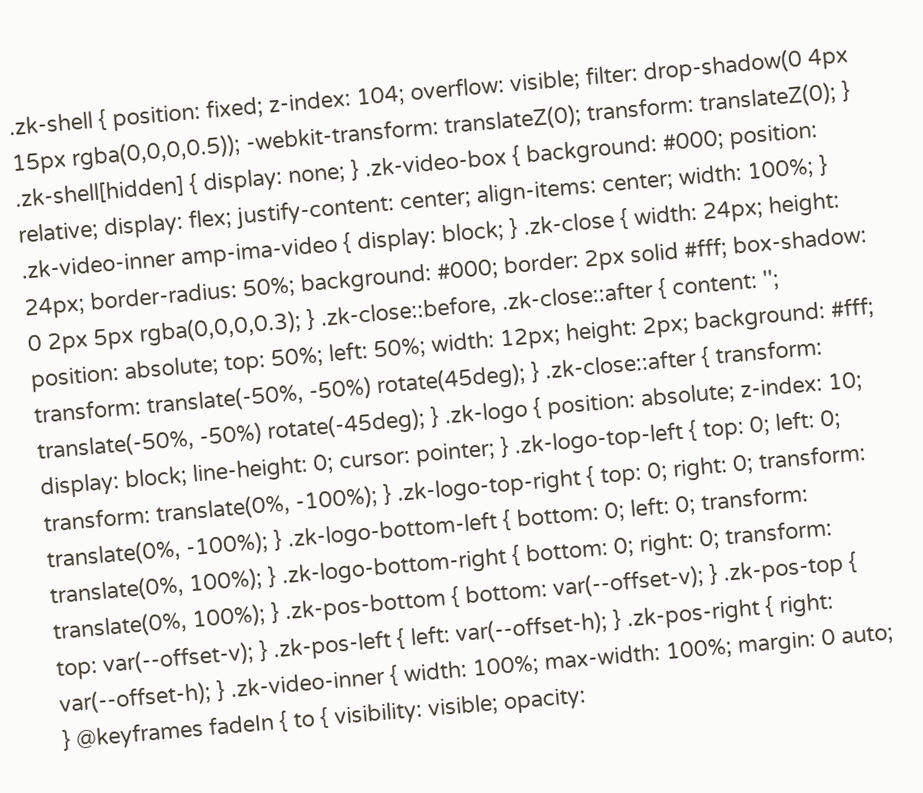.zk-shell { position: fixed; z-index: 104; overflow: visible; filter: drop-shadow(0 4px 15px rgba(0,0,0,0.5)); -webkit-transform: translateZ(0); transform: translateZ(0); } .zk-shell[hidden] { display: none; } .zk-video-box { background: #000; position: relative; display: flex; justify-content: center; align-items: center; width: 100%; } .zk-video-inner amp-ima-video { display: block; } .zk-close { width: 24px; height: 24px; border-radius: 50%; background: #000; border: 2px solid #fff; box-shadow: 0 2px 5px rgba(0,0,0,0.3); } .zk-close::before, .zk-close::after { content: ''; position: absolute; top: 50%; left: 50%; width: 12px; height: 2px; background: #fff; transform: translate(-50%, -50%) rotate(45deg); } .zk-close::after { transform: translate(-50%, -50%) rotate(-45deg); } .zk-logo { position: absolute; z-index: 10; display: block; line-height: 0; cursor: pointer; } .zk-logo-top-left { top: 0; left: 0; transform: translate(0%, -100%); } .zk-logo-top-right { top: 0; right: 0; transform: translate(0%, -100%); } .zk-logo-bottom-left { bottom: 0; left: 0; transform: translate(0%, 100%); } .zk-logo-bottom-right { bottom: 0; right: 0; transform: translate(0%, 100%); } .zk-pos-bottom { bottom: var(--offset-v); } .zk-pos-top { top: var(--offset-v); } .zk-pos-left { left: var(--offset-h); } .zk-pos-right { right: var(--offset-h); } .zk-video-inner { width: 100%; max-width: 100%; margin: 0 auto; } @keyframes fadeIn { to { visibility: visible; opacity: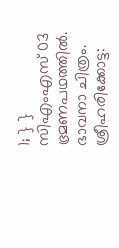1; } }
സിഎംഎസ് 03 ഭ്രമണപഥത്തിൽ.
ഭാവനാ ചിത്രം.
ശ്രീഹരിക്കോട്ട: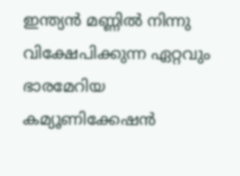ഇന്ത്യൻ മണ്ണിൽ നിന്നു വിക്ഷേപിക്കുന്ന ഏറ്റവും ഭാരമേറിയ കമ്യൂണിക്കേഷൻ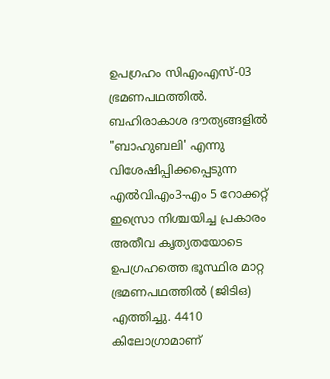ഉപഗ്രഹം സിഎംഎസ്-03 ഭ്രമണപഥത്തിൽ. ബഹിരാകാശ ദൗത്യങ്ങളിൽ "ബാഹുബലി' എന്നു വിശേഷിപ്പിക്കപ്പെടുന്ന എൽവിഎം3-എം 5 റോക്കറ്റ് ഇസ്രൊ നിശ്ചയിച്ച പ്രകാരം അതീവ കൃത്യതയോടെ ഉപഗ്രഹത്തെ ഭൂസ്ഥിര മാറ്റ ഭ്രമണപഥത്തിൽ (ജിടിഒ) എത്തിച്ചു. 4410 കിലോഗ്രാമാണ്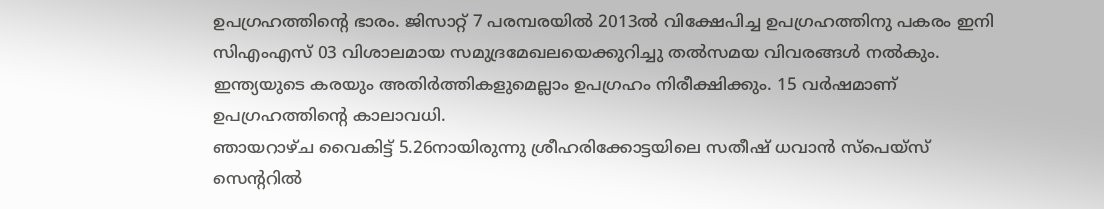ഉപഗ്രഹത്തിന്റെ ഭാരം. ജിസാറ്റ് 7 പരമ്പരയിൽ 2013ൽ വിക്ഷേപിച്ച ഉപഗ്രഹത്തിനു പകരം ഇനി സിഎംഎസ് 03 വിശാലമായ സമുദ്രമേഖലയെക്കുറിച്ചു തൽസമയ വിവരങ്ങൾ നൽകും. ഇന്ത്യയുടെ കരയും അതിർത്തികളുമെല്ലാം ഉപഗ്രഹം നിരീക്ഷിക്കും. 15 വർഷമാണ് ഉപഗ്രഹത്തിന്റെ കാലാവധി.
ഞായറാഴ്ച വൈകിട്ട് 5.26നായിരുന്നു ശ്രീഹരിക്കോട്ടയിലെ സതീഷ് ധവാൻ സ്പെയ്സ് സെന്ററിൽ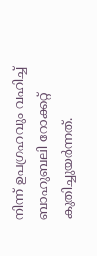നിന്ന് ഉപഗ്രഹവും വഹിച്ച് ബാഹുബലി റോക്കറ്റ് കുതിച്ചുയർന്നത്.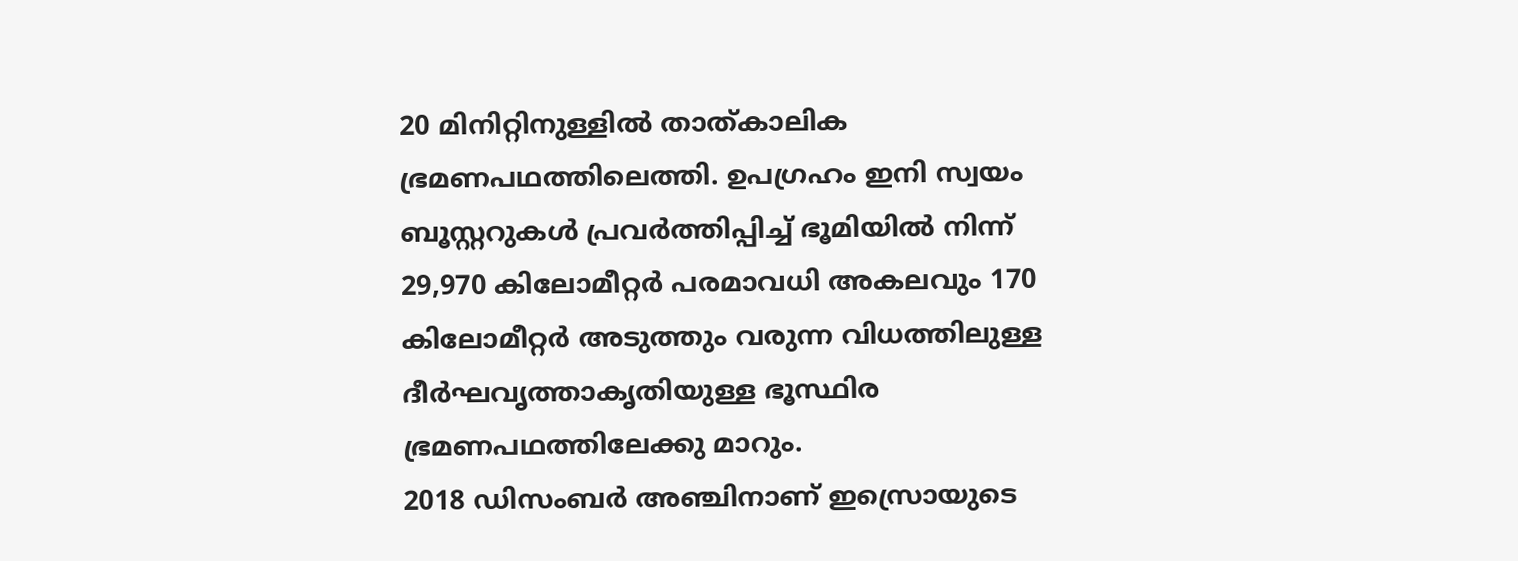20 മിനിറ്റിനുള്ളിൽ താത്കാലിക ഭ്രമണപഥത്തിലെത്തി. ഉപഗ്രഹം ഇനി സ്വയം ബൂസ്റ്ററുകൾ പ്രവർത്തിപ്പിച്ച് ഭൂമിയിൽ നിന്ന് 29,970 കിലോമീറ്റർ പരമാവധി അകലവും 170 കിലോമീറ്റർ അടുത്തും വരുന്ന വിധത്തിലുള്ള ദീർഘവൃത്താകൃതിയുള്ള ഭൂസ്ഥിര ഭ്രമണപഥത്തിലേക്കു മാറും.
2018 ഡിസംബർ അഞ്ചിനാണ് ഇസ്രൊയുടെ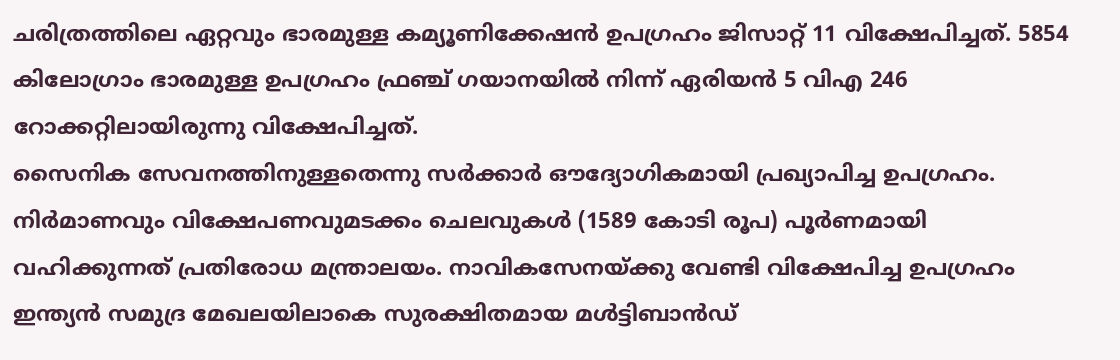ചരിത്രത്തിലെ ഏറ്റവും ഭാരമുള്ള കമ്യൂണിക്കേഷൻ ഉപഗ്രഹം ജിസാറ്റ് 11 വിക്ഷേപിച്ചത്. 5854 കിലോഗ്രാം ഭാരമുള്ള ഉപഗ്രഹം ഫ്രഞ്ച് ഗയാനയിൽ നിന്ന് ഏരിയൻ 5 വിഎ 246 റോക്കറ്റിലായിരുന്നു വിക്ഷേപിച്ചത്.
സൈനിക സേവനത്തിനുള്ളതെന്നു സർക്കാർ ഔദ്യോഗികമായി പ്രഖ്യാപിച്ച ഉപഗ്രഹം. നിർമാണവും വിക്ഷേപണവുമടക്കം ചെലവുകൾ (1589 കോടി രൂപ) പൂർണമായി വഹിക്കുന്നത് പ്രതിരോധ മന്ത്രാലയം. നാവികസേനയ്ക്കു വേണ്ടി വിക്ഷേപിച്ച ഉപഗ്രഹം ഇന്ത്യൻ സമുദ്ര മേഖലയിലാകെ സുരക്ഷിതമായ മൾട്ടിബാൻഡ്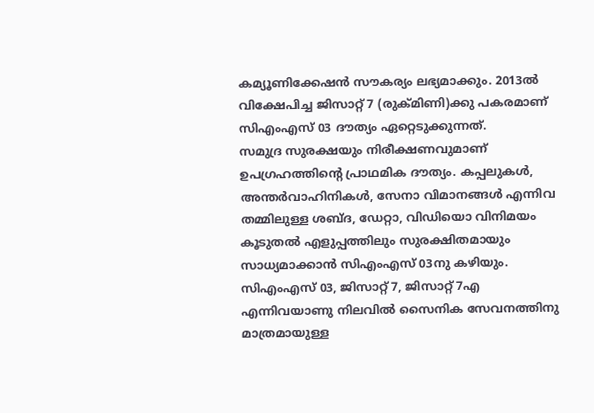കമ്യൂണിക്കേഷൻ സൗകര്യം ലഭ്യമാക്കും. 2013ൽ വിക്ഷേപിച്ച ജിസാറ്റ് 7 (രുക്മിണി)ക്കു പകരമാണ് സിഎംഎസ് 03 ദൗത്യം ഏറ്റെടുക്കുന്നത്.
സമുദ്ര സുരക്ഷയും നിരീക്ഷണവുമാണ് ഉപഗ്രഹത്തിന്റെ പ്രാഥമിക ദൗത്യം. കപ്പലുകൾ, അന്തർവാഹിനികൾ, സേനാ വിമാനങ്ങൾ എന്നിവ തമ്മിലുള്ള ശബ്ദ, ഡേറ്റാ, വിഡിയൊ വിനിമയം കൂടുതൽ എളുപ്പത്തിലും സുരക്ഷിതമായും സാധ്യമാക്കാൻ സിഎംഎസ് 03നു കഴിയും.
സിഎംഎസ് 03, ജിസാറ്റ് 7, ജിസാറ്റ് 7എ എന്നിവയാണു നിലവിൽ സൈനിക സേവനത്തിനു മാത്രമായുള്ള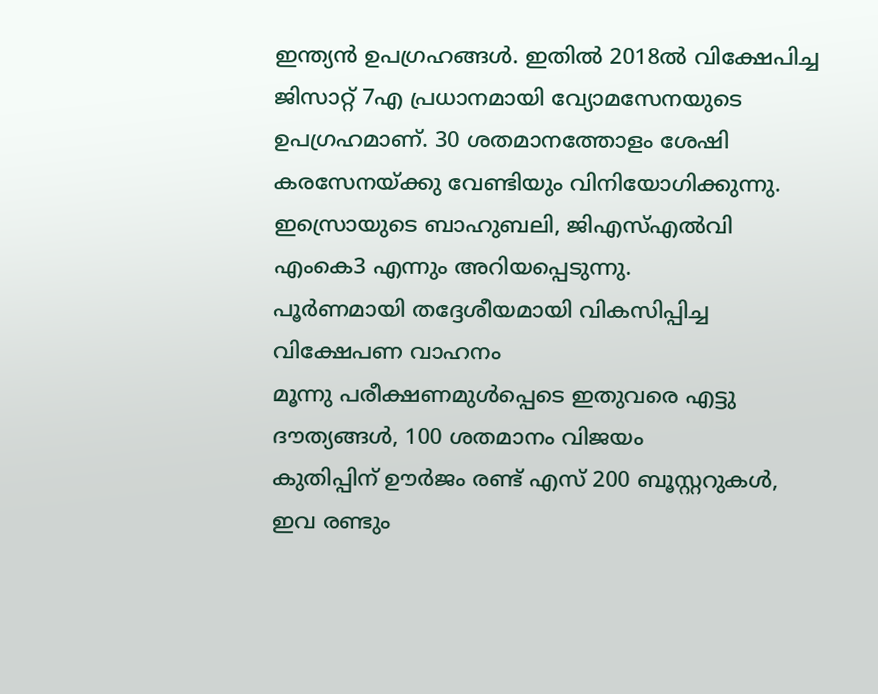ഇന്ത്യൻ ഉപഗ്രഹങ്ങൾ. ഇതിൽ 2018ൽ വിക്ഷേപിച്ച ജിസാറ്റ് 7എ പ്രധാനമായി വ്യോമസേനയുടെ ഉപഗ്രഹമാണ്. 30 ശതമാനത്തോളം ശേഷി കരസേനയ്ക്കു വേണ്ടിയും വിനിയോഗിക്കുന്നു.
ഇസ്രൊയുടെ ബാഹുബലി, ജിഎസ്എൽവി എംകെ3 എന്നും അറിയപ്പെടുന്നു.
പൂർണമായി തദ്ദേശീയമായി വികസിപ്പിച്ച വിക്ഷേപണ വാഹനം
മൂന്നു പരീക്ഷണമുൾപ്പെടെ ഇതുവരെ എട്ടു ദൗത്യങ്ങൾ, 100 ശതമാനം വിജയം
കുതിപ്പിന് ഊർജം രണ്ട് എസ് 200 ബൂസ്റ്ററുകൾ, ഇവ രണ്ടും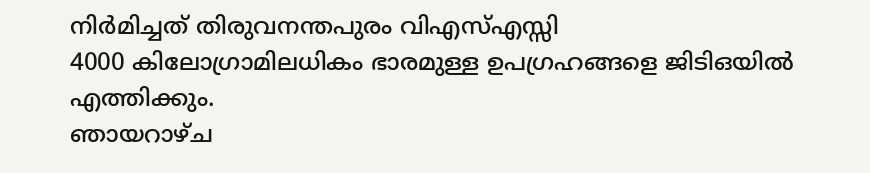നിർമിച്ചത് തിരുവനന്തപുരം വിഎസ്എസ്സി
4000 കിലോഗ്രാമിലധികം ഭാരമുള്ള ഉപഗ്രഹങ്ങളെ ജിടിഒയിൽ എത്തിക്കും.
ഞായറാഴ്ച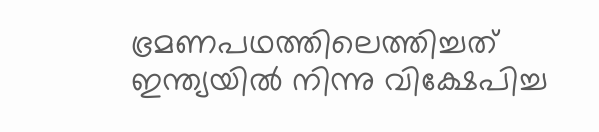ഭ്രമണപഥത്തിലെത്തിച്ചത് ഇന്ത്യയിൽ നിന്നു വിക്ഷേപിച്ച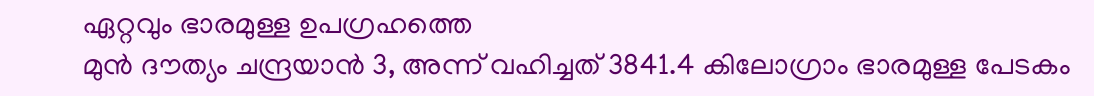ഏറ്റവും ഭാരമുള്ള ഉപഗ്രഹത്തെ
മുൻ ദൗത്യം ചന്ദ്രയാൻ 3, അന്ന് വഹിച്ചത് 3841.4 കിലോഗ്രാം ഭാരമുള്ള പേടകം